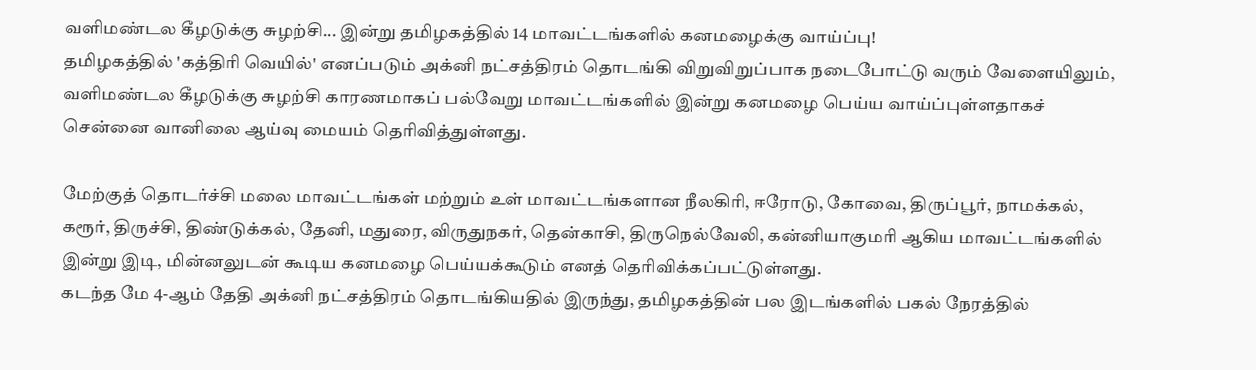வளிமண்டல கீழடுக்கு சுழற்சி... இன்று தமிழகத்தில் 14 மாவட்டங்களில் கனமழைக்கு வாய்ப்பு!
தமிழகத்தில் 'கத்திரி வெயில்' எனப்படும் அக்னி நட்சத்திரம் தொடங்கி விறுவிறுப்பாக நடைபோட்டு வரும் வேளையிலும், வளிமண்டல கீழடுக்கு சுழற்சி காரணமாகப் பல்வேறு மாவட்டங்களில் இன்று கனமழை பெய்ய வாய்ப்புள்ளதாகச் சென்னை வானிலை ஆய்வு மையம் தெரிவித்துள்ளது.

மேற்குத் தொடர்ச்சி மலை மாவட்டங்கள் மற்றும் உள் மாவட்டங்களான நீலகிரி, ஈரோடு, கோவை, திருப்பூர், நாமக்கல், கரூர், திருச்சி, திண்டுக்கல், தேனி, மதுரை, விருதுநகர், தென்காசி, திருநெல்வேலி, கன்னியாகுமரி ஆகிய மாவட்டங்களில் இன்று இடி, மின்னலுடன் கூடிய கனமழை பெய்யக்கூடும் எனத் தெரிவிக்கப்பட்டுள்ளது.
கடந்த மே 4-ஆம் தேதி அக்னி நட்சத்திரம் தொடங்கியதில் இருந்து, தமிழகத்தின் பல இடங்களில் பகல் நேரத்தில்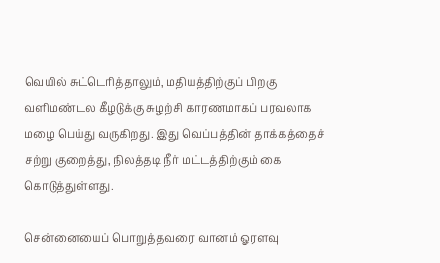வெயில் சுட்டெரித்தாலும், மதியத்திற்குப் பிறகு வளிமண்டல கீழடுக்கு சுழற்சி காரணமாகப் பரவலாக மழை பெய்து வருகிறது. இது வெப்பத்தின் தாக்கத்தைச் சற்று குறைத்து, நிலத்தடி நீர் மட்டத்திற்கும் கை கொடுத்துள்ளது.

சென்னையைப் பொறுத்தவரை வானம் ஓரளவு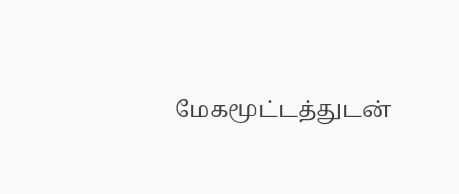மேகமூட்டத்துடன்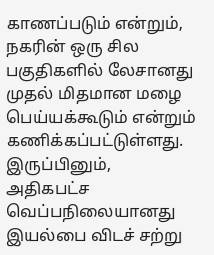காணப்படும் என்றும், நகரின் ஒரு சில பகுதிகளில் லேசானது முதல் மிதமான மழை பெய்யக்கூடும் என்றும் கணிக்கப்பட்டுள்ளது. இருப்பினும், அதிகபட்ச வெப்பநிலையானது இயல்பை விடச் சற்று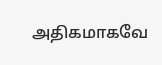அதிகமாகவே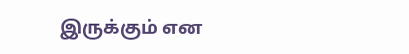இருக்கும் என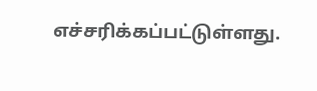எச்சரிக்கப்பட்டுள்ளது.